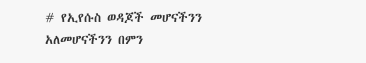# የኢየሱስ ወዳጆች መሆናችንን አለመሆናችንን በምን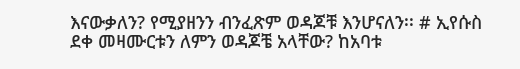እናውቃለን? የሚያዘንን ብንፈጽም ወዳጆቹ እንሆናለን፡፡ # ኢየሱስ ደቀ መዛሙርቱን ለምን ወዳጆቼ አላቸው? ከአባቱ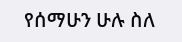የሰማሁን ሁሉ ስለ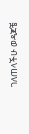ገለጠላችሁ ወዳጆቼ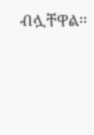ብሏቸዋል፡፡